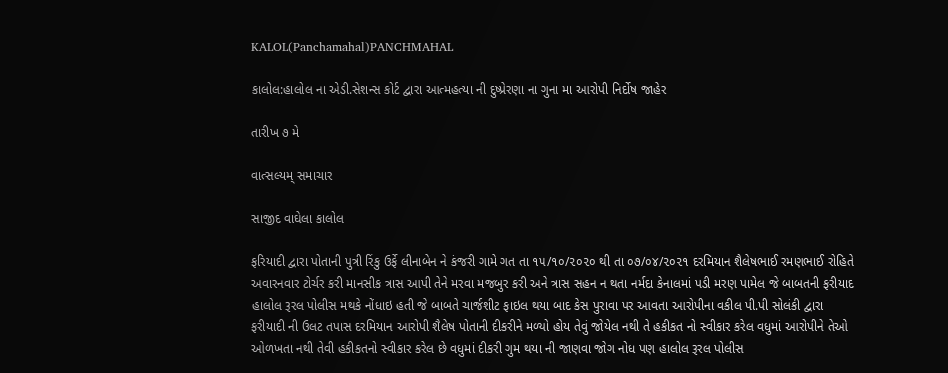KALOL(Panchamahal)PANCHMAHAL

કાલોલ:હાલોલ ના એડી.સેશન્સ કોર્ટ દ્વારા આત્મહત્યા ની દુષ્પ્રેરણા ના ગુના મા આરોપી નિર્દોષ જાહેર

તારીખ ૭ મે

વાત્સલ્યમ્ સમાચાર

સાજીદ વાઘેલા કાલોલ

ફરિયાદી દ્વારા પોતાની પુત્રી રિંકુ ઉર્ફે લીનાબેન ને કંજરી ગામે ગત તા ૧૫/૧૦/૨૦૨૦ થી તા ૦૭/૦૪/૨૦૨૧ દરમિયાન શૈલેષભાઈ રમણભાઈ રોહિતે અવારનવાર ટોર્ચર કરી માનસીક ત્રાસ આપી તેને મરવા મજબુર કરી અને ત્રાસ સહન ન થતા નર્મદા કેનાલમાં પડી મરણ પામેલ જે બાબતની ફરીયાદ હાલોલ રૂરલ પોલીસ મથકે નોંધાઇ હતી જે બાબતે ચાર્જશીટ ફાઇલ થયા બાદ કેસ પુરાવા પર આવતા આરોપીના વકીલ પી.પી સોલંકી દ્વારા ફરીયાદી ની ઉલટ તપાસ દરમિયાન આરોપી શૈલેષ પોતાની દીકરીને મળ્યો હોય તેવું જોયેલ નથી તે હકીકત નો સ્વીકાર કરેલ વધુમાં આરોપીને તેઓ ઓળખતા નથી તેવી હકીકતનો સ્વીકાર કરેલ છે વધુમાં દીકરી ગુમ થયા ની જાણવા જોગ નોધ પણ હાલોલ રૂરલ પોલીસ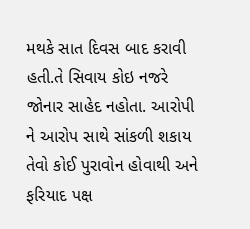મથકે સાત દિવસ બાદ કરાવી હતી.તે સિવાય કોઇ નજરે જોનાર સાહેદ નહોતા. આરોપી ને આરોપ સાથે સાંકળી શકાય તેવો કોઈ પુરાવોન હોવાથી અને ફરિયાદ પક્ષ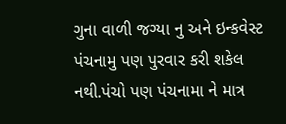ગુના વાળી જગ્યા નુ અને ઇન્કવેસ્ટ પંચનામુ પણ પુરવાર કરી શકેલ નથી.પંચો પણ પંચનામા ને માત્ર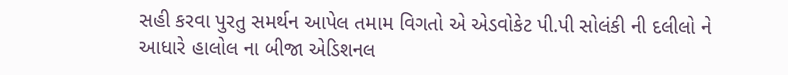સહી કરવા પુરતુ સમર્થન આપેલ તમામ વિગતો એ એડવોકેટ પી.પી સોલંકી ની દલીલો ને આધારે હાલોલ ના બીજા એડિશનલ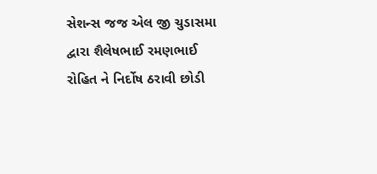સેશન્સ જજ એલ જી ચુડાસમા દ્વારા શૈલેષભાઈ રમણભાઈ રોહિત ને નિર્દોષ ઠરાવી છોડી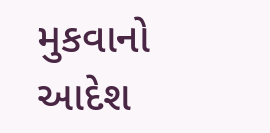મુકવાનો આદેશ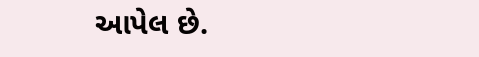આપેલ છે.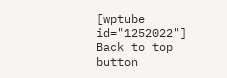[wptube id="1252022"]
Back to top button